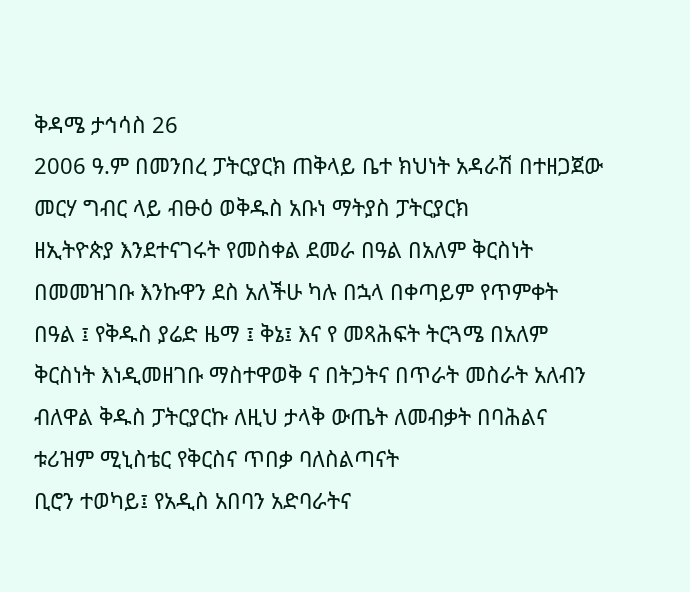ቅዳሜ ታኅሳስ 26
2006 ዓ.ም በመንበረ ፓትርያርክ ጠቅላይ ቤተ ክህነት አዳራሽ በተዘጋጀው መርሃ ግብር ላይ ብፁዕ ወቅዱስ አቡነ ማትያስ ፓትርያርክ
ዘኢትዮጵያ እንደተናገሩት የመስቀል ደመራ በዓል በአለም ቅርስነት በመመዝገቡ እንኩዋን ደስ አለችሁ ካሉ በኋላ በቀጣይም የጥምቀት
በዓል ፤ የቅዱስ ያሬድ ዜማ ፤ ቅኔ፤ እና የ መጻሕፍት ትርጓሜ በአለም
ቅርስነት እነዲመዘገቡ ማስተዋወቅ ና በትጋትና በጥራት መስራት አለብን ብለዋል ቅዱስ ፓትርያርኩ ለዚህ ታላቅ ውጤት ለመብቃት በባሕልና ቱሪዝም ሚኒስቴር የቅርስና ጥበቃ ባለስልጣናት
ቢሮን ተወካይ፤ የአዲስ አበባን አድባራትና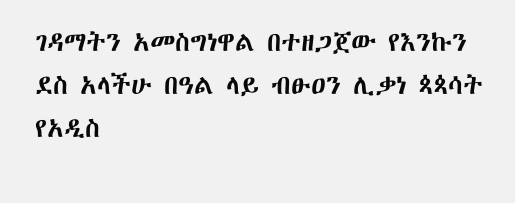ገዳማትን አመስግነዋል በተዘጋጀው የእንኩን ደስ አላችሁ በዓል ላይ ብፁዐን ሊቃነ ጳጳሳት
የአዲስ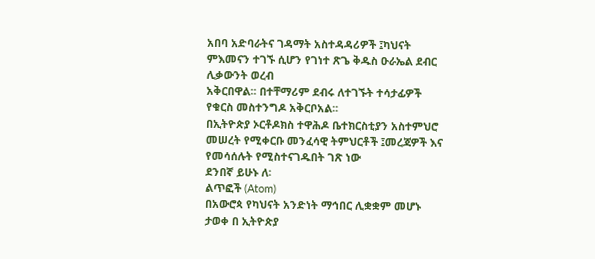አበባ አድባራትና ገዳማት አስተዳዳሪዎች ፤ካህናት ምእመናን ተገኙ ሲሆን የገነተ ጽጌ ቅዱስ ዑራኤል ደብር ሊቃውንት ወረብ
አቅርበዋል፡፡ በተቸማሪም ደብሩ ለተገኙት ተሳታፊዎች የቁርስ መስተንግዶ አቅርቦአል፡፡
በኢትዮጵያ ኦርቶዶክስ ተዋሕዶ ቤተክርስቲያን አስተምህሮ መሠረት የሚቀርቡ መንፈሳዊ ትምህርቶች ፤መረጃዎች እና የመሳሰሉት የሚስተናገዱበት ገጽ ነው
ደንበኛ ይሁኑ ለ፡
ልጥፎች (Atom)
በአውሮጳ የካህናት አንድነት ማኅበር ሊቋቋም መሆኑ ታወቀ በ ኢትዮጵያ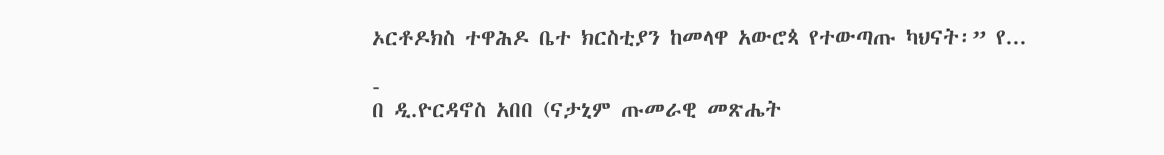ኦርቶዶክስ ተዋሕዶ ቤተ ክርስቲያን ከመላዋ አውሮጳ የተውጣጡ ካህናት፡” የ...

-
በ ዲ.ዮርዳኖስ አበበ (ናታኒም ጡመራዊ መጽሔት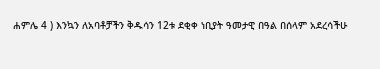ሐምሌ 4 ) እንኳን ለአባቶቻችን ቅዱሳን 12ቱ ደቂቀ ነቢያት ዓመታዊ በዓል በሰላም አደረሳችሁ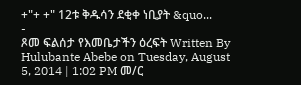+"+ +" 12ቱ ቅዱሳን ደቂቀ ነቢያት &quo...
-
ጾመ ፍልሰታ የእመቤታችን ዕረፍት Written By Hulubante Abebe on Tuesday, August 5, 2014 | 1:02 PM መ/ር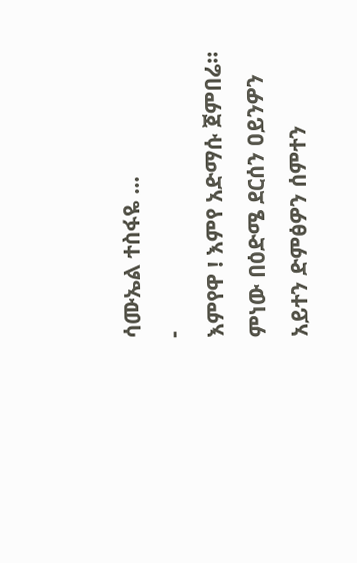ሳሙኤል ተስፋዬ ...
-
እምየዋ ! እምየ አድማሱ ጀምበሬ። ምነው በዕድሜ ደርሰን ዐይንዎን አይተን ድምፅዎን ሰምተን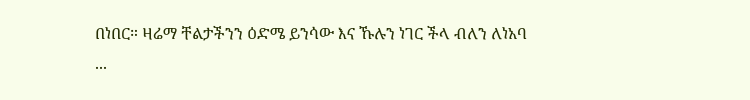በነበር። ዛሬማ ቸልታችንን ዕድሜ ይንሳው እና ኹሉን ነገር ችላ ብለን ለነአባ ...